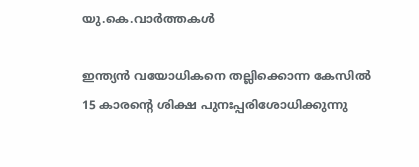യു.കെ.വാര്‍ത്തകള്‍

ഇന്ത്യന്‍ വയോധികനെ തല്ലിക്കൊന്ന കേസില്‍ 15 കാരന്റെ ശിക്ഷ പുനഃപ്പരിശോധിക്കുന്നു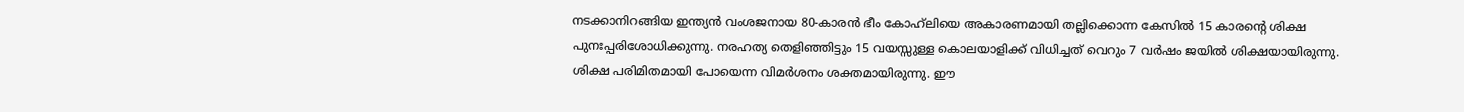നടക്കാനിറങ്ങിയ ഇന്ത്യന്‍ വംശജനായ 80-കാരന്‍ ഭീം കോഹ്‌ലിയെ അകാരണമായി തല്ലിക്കൊന്ന കേസില്‍ 15 കാരന്റെ ശിക്ഷ പുനഃപ്പരിശോധിക്കുന്നു. നരഹത്യ തെളിഞ്ഞിട്ടും 15 വയസ്സുള്ള കൊലയാളിക്ക് വിധിച്ചത് വെറും 7 വര്‍ഷം ജയില്‍ ശിക്ഷയായിരുന്നു. ശിക്ഷ പരിമിതമായി പോയെന്ന വിമര്‍ശനം ശക്തമായിരുന്നു. ഈ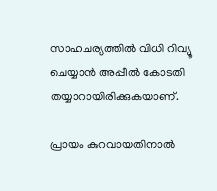സാഹചര്യത്തില്‍ വിധി റിവ്യൂ ചെയ്യാന്‍ അപ്പീല്‍ കോടതി തയ്യാറായിരിക്കുകയാണ്.

പ്രായം കുറവായതിനാല്‍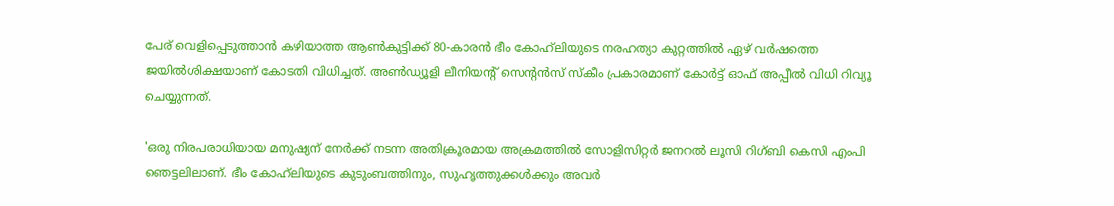പേര് വെളിപ്പെടുത്താന്‍ കഴിയാത്ത ആണ്‍കുട്ടിക്ക് 80-കാരന്‍ ഭീം കോഹ്‌ലിയുടെ നരഹത്യാ കുറ്റത്തില്‍ ഏഴ് വര്‍ഷത്തെ ജയില്‍ശിക്ഷയാണ് കോടതി വിധിച്ചത്. അണ്‍ഡ്യൂളി ലീനിയന്റ് സെന്റന്‍സ് സ്‌കീം പ്രകാരമാണ് കോര്‍ട്ട് ഓഫ് അപ്പീല്‍ വിധി റിവ്യൂ ചെയ്യുന്നത്.

'ഒരു നിരപരാധിയായ മനുഷ്യന് നേര്‍ക്ക് നടന്ന അതിക്രൂരമായ അക്രമത്തില്‍ സോളിസിറ്റര്‍ ജനറല്‍ ലൂസി റിഗ്ബി കെസി എംപി ഞെട്ടലിലാണ്. ഭീം കോഹ്‌ലിയുടെ കുടുംബത്തിനും, സുഹൃത്തുക്കള്‍ക്കും അവര്‍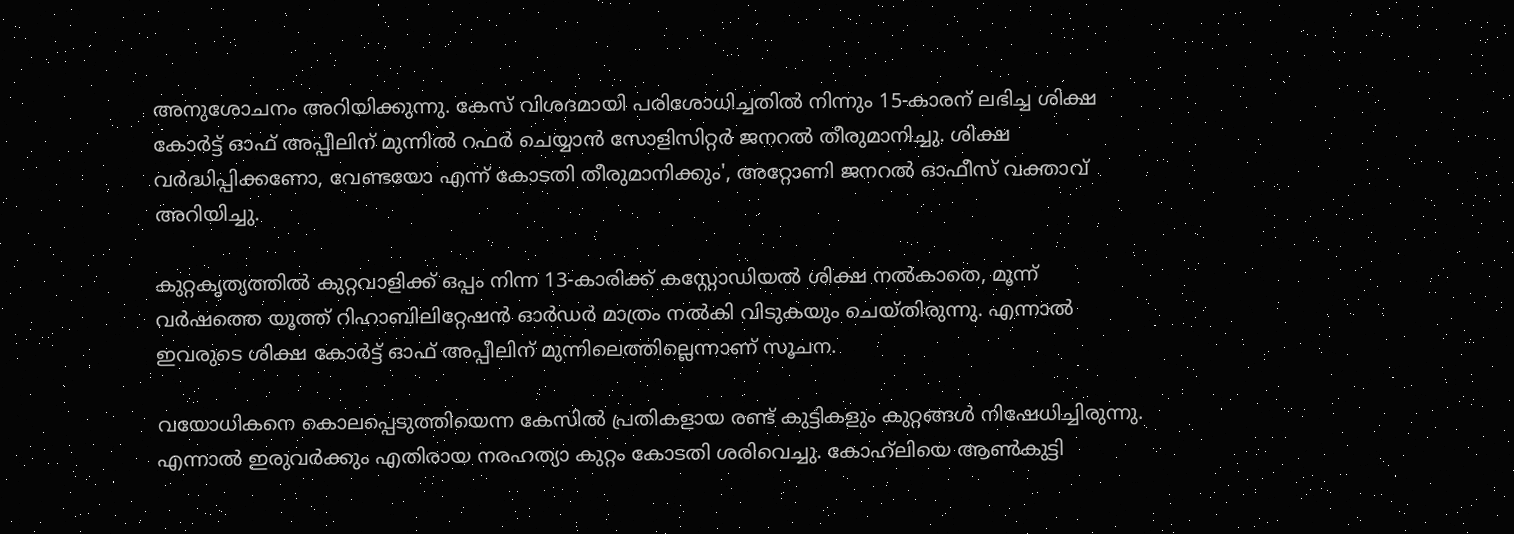അനുശോചനം അറിയിക്കുന്നു. കേസ് വിശദമായി പരിശോധിച്ചതില്‍ നിന്നും 15-കാരന് ലഭിച്ച ശിക്ഷ കോര്‍ട്ട് ഓഫ് അപ്പീലിന് മുന്നില്‍ റഫര്‍ ചെയ്യാന്‍ സോളിസിറ്റര്‍ ജനറല്‍ തീരുമാനിച്ചു. ശിക്ഷ വര്‍ദ്ധിപ്പിക്കണോ, വേണ്ടയോ എന്ന് കോടതി തീരുമാനിക്കും', അറ്റോണി ജനറല്‍ ഓഫീസ് വക്താവ് അറിയിച്ചു.

കുറ്റകൃത്യത്തില്‍ കുറ്റവാളിക്ക് ഒപ്പം നിന്ന 13-കാരിക്ക് കസ്റ്റോഡിയല്‍ ശിക്ഷ നല്‍കാതെ, മൂന്ന് വര്‍ഷത്തെ യൂത്ത് റിഹാബിലിറ്റേഷന്‍ ഓര്‍ഡര്‍ മാത്രം നല്‍കി വിടുകയും ചെയ്തിരുന്നു. എന്നാല്‍ ഇവരുടെ ശിക്ഷ കോര്‍ട്ട് ഓഫ് അപ്പീലിന് മുന്നിലെത്തില്ലെന്നാണ് സൂചന.

വയോധികനെ കൊലപ്പെടുത്തിയെന്ന കേസില്‍ പ്രതികളായ രണ്ട് കുട്ടികളും കുറ്റങ്ങള്‍ നിഷേധിച്ചിരുന്നു. എന്നാല്‍ ഇരുവര്‍ക്കും എതിരായ നരഹത്യാ കുറ്റം കോടതി ശരിവെച്ചു. കോഹ്‌ലിയെ ആണ്‍കുട്ടി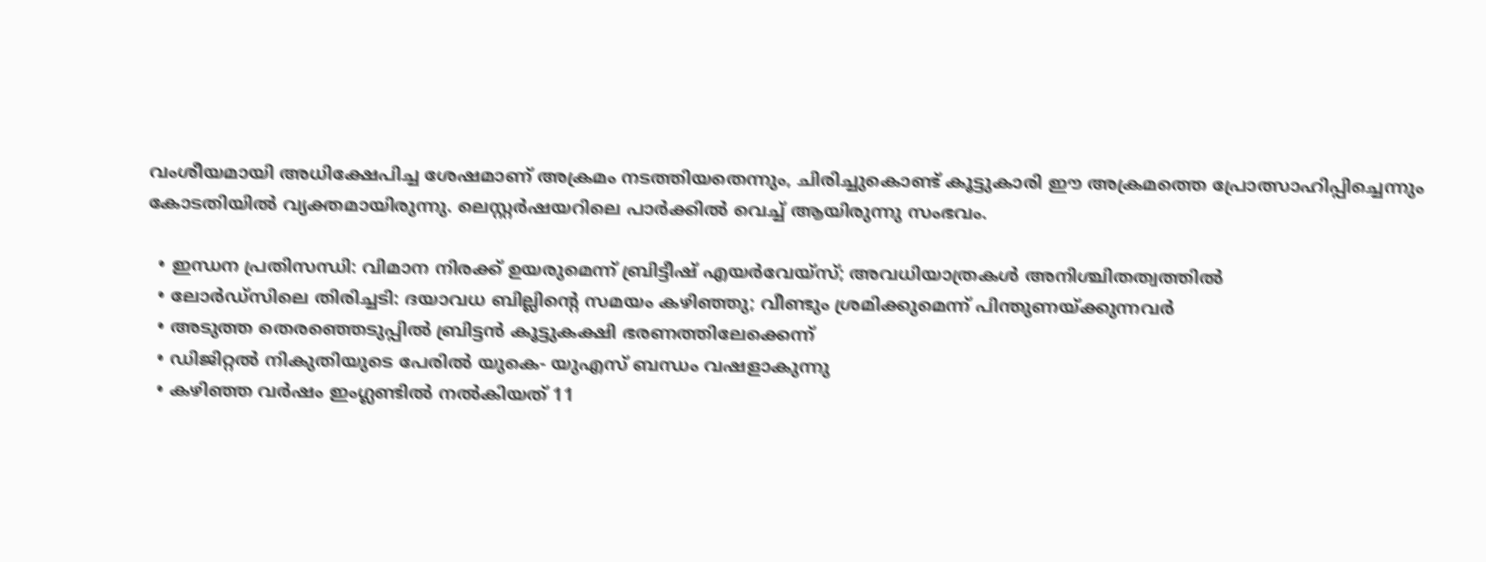വംശീയമായി അധിക്ഷേപിച്ച ശേഷമാണ് അക്രമം നടത്തിയതെന്നും, ചിരിച്ചുകൊണ്ട് കൂട്ടുകാരി ഈ അക്രമത്തെ പ്രോത്സാഹിപ്പിച്ചെന്നും കോടതിയില്‍ വ്യക്തമായിരുന്നു. ലെസ്റ്റര്‍ഷയറിലെ പാര്‍ക്കില്‍ വെച്ച് ആയിരുന്നു സംഭവം.

  • ഇന്ധന പ്രതിസന്ധി: വിമാന നിരക്ക് ഉയരുമെന്ന് ബ്രിട്ടീഷ് എയര്‍വേയ്‌സ്; അവധിയാത്രകള്‍ അനിശ്ചിതത്വത്തില്‍
  • ലോര്‍ഡ്‌സിലെ തിരിച്ചടി: ദയാവധ ബില്ലിന്റെ സമയം കഴിഞ്ഞു; വീണ്ടും ശ്രമിക്കുമെന്ന് പിന്തുണയ്ക്കുന്നവര്‍
  • അടുത്ത തെരഞ്ഞെടുപ്പില്‍ ബ്രിട്ടന്‍ കൂട്ടുകക്ഷി ഭരണത്തിലേക്കെന്ന്
  • ഡിജിറ്റല്‍ നികുതിയുടെ പേരില്‍ യുകെ- യുഎസ് ബന്ധം വഷളാകുന്നു
  • കഴിഞ്ഞ വര്‍ഷം ഇംഗ്ലണ്ടില്‍ നല്‍കിയത് 11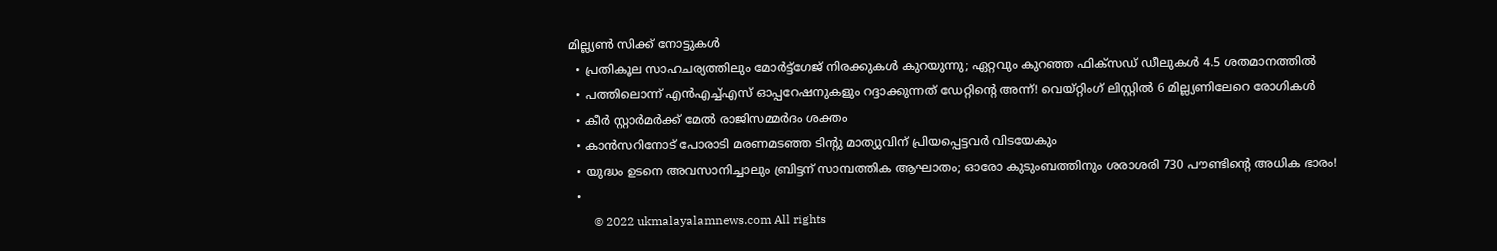മില്ല്യണ്‍ സിക്ക് നോട്ടുകള്‍
  • പ്രതികൂല സാഹചര്യത്തിലും മോര്‍ട്ട്‌ഗേജ് നിരക്കുകള്‍ കുറയുന്നു; ഏറ്റവും കുറഞ്ഞ ഫിക്‌സഡ് ഡീലുകള്‍ 4.5 ശതമാനത്തില്‍
  • പത്തിലൊന്ന് എന്‍എച്ച്എസ് ഓപ്പറേഷനുകളും റദ്ദാക്കുന്നത് ഡേറ്റിന്റെ അന്ന്! വെയ്റ്റിംഗ് ലിസ്റ്റില്‍ 6 മില്ല്യണിലേറെ രോഗികള്‍
  • കീര്‍ സ്റ്റാര്‍മര്‍ക്ക് മേല്‍ രാജിസമ്മര്‍ദം ശക്തം
  • കാന്‍സറിനോട് പോരാടി മരണമടഞ്ഞ ടിന്റു മാത്യുവിന് പ്രിയപ്പെട്ടവര്‍ വിടയേകും
  • യുദ്ധം ഉടനെ അവസാനിച്ചാലും ബ്രിട്ടന് സാമ്പത്തിക ആഘാതം; ഓരോ കുടുംബത്തിനും ശരാശരി 730 പൗണ്ടിന്റെ അധിക ഭാരം!
  •
        © 2022 ukmalayalamnews.com All rights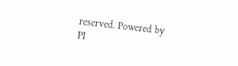reserved. Powered by PI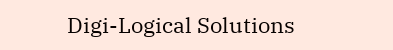Digi-Logical Solutions